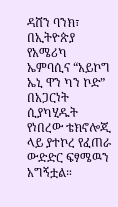ዳሸን ባንክ፣ በኢትዮጵያ የአሜሪካ ኤምባሲና “አይኮግ ኤኒ ዋን ካን ኮድ” በአጋርነት ሲያካሂዱት የነበረው ቴክኖሎጂ ላይ ያተኮረ የፈጠራ ውድድር ፍፃሜዉን አግኝቷል።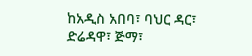ከአዲስ አበባ፣ ባህር ዳር፣ ድሬዳዋ፣ ጅማ፣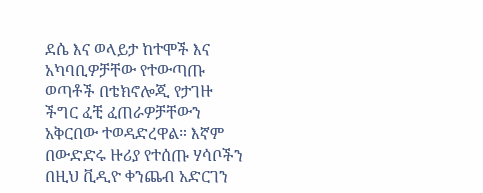ደሴ እና ወላይታ ከተሞች እና አካባቢዎቻቸው የተውጣጡ ወጣቶች በቴክኖሎጂ የታገዙ ችግር ፈቺ ፈጠራዎቻቸውን አቅርበው ተወዳድረዋል። እኛም በውድድሩ ዙሪያ የተሰጡ ሃሳቦችን በዚህ ቪዲዮ ቀንጨብ አድርገን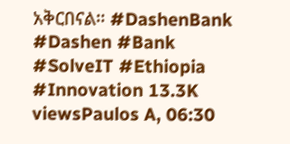አቅርበናል። #DashenBank #Dashen #Bank #SolveIT #Ethiopia #Innovation 13.3K viewsPaulos A, 06:30